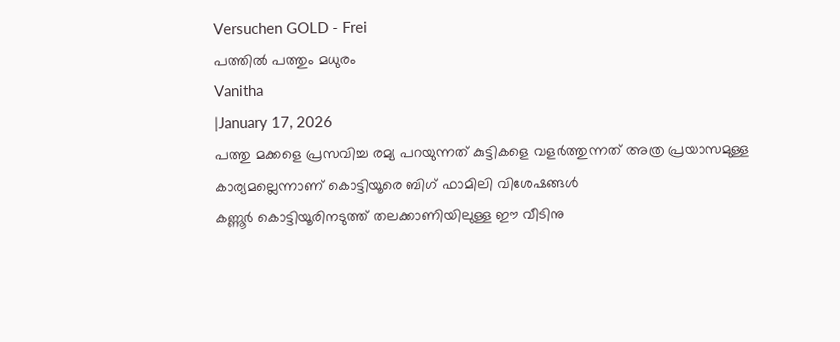Versuchen GOLD - Frei
പത്തിൽ പത്തും മധുരം
Vanitha
|January 17, 2026
പത്തു മക്കളെ പ്രസവിച്ച രമ്യ പറയുന്നത് കുട്ടികളെ വളർത്തുന്നത് അത്ര പ്രയാസമുള്ള കാര്യമല്ലെന്നാണ് കൊട്ടിയൂരെ ബിഗ് ഫാമിലി വിശേഷങ്ങൾ
കണ്ണൂർ കൊട്ടിയൂരിനടുത്ത് തലക്കാണിയിലുള്ള ഈ വീടിനു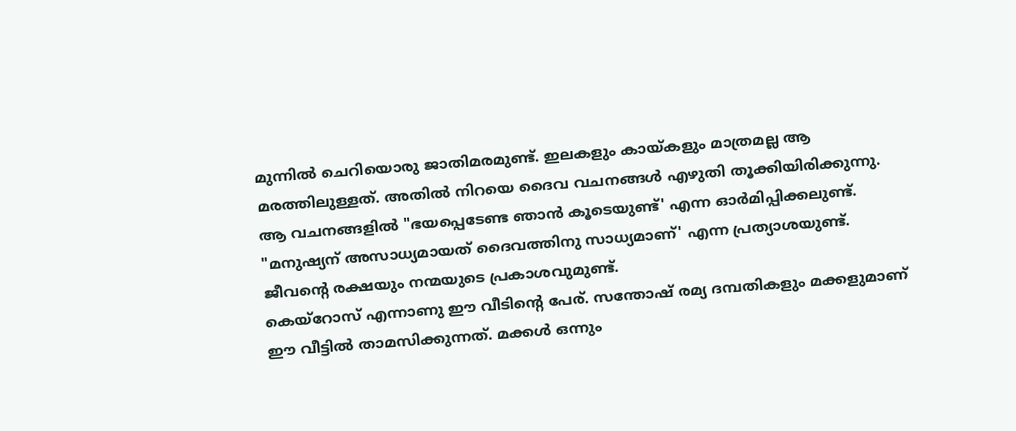മുന്നിൽ ചെറിയൊരു ജാതിമരമുണ്ട്. ഇലകളും കായ്കളും മാത്രമല്ല ആ മരത്തിലുള്ളത്. അതിൽ നിറയെ ദൈവ വചനങ്ങൾ എഴുതി തൂക്കിയിരിക്കുന്നു.
ആ വചനങ്ങളിൽ "ഭയപ്പെടേണ്ട ഞാൻ കൂടെയുണ്ട്' എന്ന ഓർമിപ്പിക്കലുണ്ട്. "മനുഷ്യന് അസാധ്യമായത് ദൈവത്തിനു സാധ്യമാണ്' എന്ന പ്രത്യാശയുണ്ട്. ജീവന്റെ രക്ഷയും നന്മയുടെ പ്രകാശവുമുണ്ട്.
കെയ്റോസ് എന്നാണു ഈ വീടിന്റെ പേര്. സന്തോഷ് രമ്യ ദമ്പതികളും മക്കളുമാണ് ഈ വീട്ടിൽ താമസിക്കുന്നത്. മക്കൾ ഒന്നും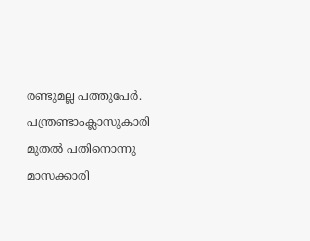രണ്ടുമല്ല പത്തുപേർ. പന്ത്രണ്ടാംക്ലാസുകാരി മുതൽ പതിനൊന്നു മാസക്കാരി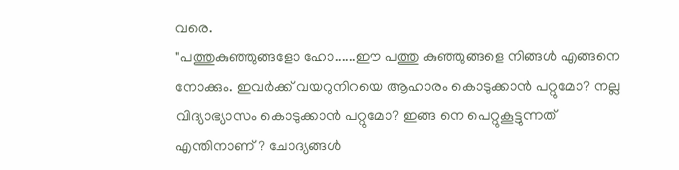വരെ.
"പത്തുകുഞ്ഞുങ്ങളോ ഹോ......ഈ പത്തു കുഞ്ഞുങ്ങളെ നിങ്ങൾ എങ്ങനെ നോക്കും. ഇവർക്ക് വയറുനിറയെ ആഹാരം കൊടുക്കാൻ പറ്റുമോ? നല്ല വിദ്യാഭ്യാസം കൊടുക്കാൻ പറ്റുമോ? ഇങ്ങ നെ പെറ്റുകൂട്ടുന്നത് എന്തിനാണ്? ചോദ്യങ്ങൾ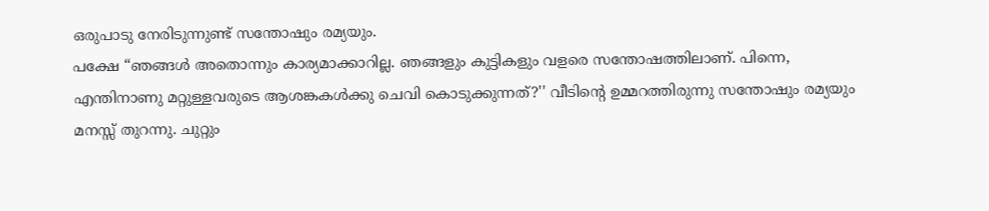ഒരുപാടു നേരിടുന്നുണ്ട് സന്തോഷും രമ്യയും.
പക്ഷേ “ഞങ്ങൾ അതൊന്നും കാര്യമാക്കാറില്ല. ഞങ്ങളും കുട്ടികളും വളരെ സന്തോഷത്തിലാണ്. പിന്നെ, എന്തിനാണു മറ്റുള്ളവരുടെ ആശങ്കകൾക്കു ചെവി കൊടുക്കുന്നത്?'' വീടിന്റെ ഉമ്മറത്തിരുന്നു സന്തോഷും രമ്യയും മനസ്സ് തുറന്നു. ചുറ്റും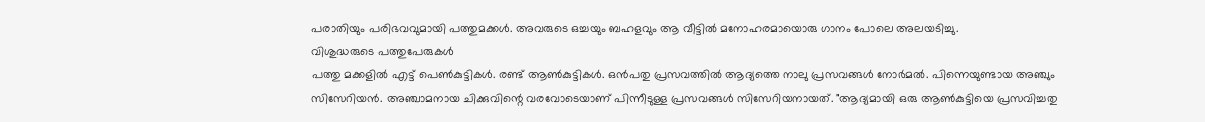പരാതിയും പരിഭവവുമായി പത്തുമക്കൾ. അവരുടെ ഒച്ചയും ബഹളവും ആ വീട്ടിൽ മനോഹരമായൊരു ഗാനം പോലെ അലയടിച്ചു.
വിശുദ്ധരുടെ പത്തുപേരുകൾ
പത്തു മക്കളിൽ എട്ട് പെൺകുട്ടികൾ. രണ്ട് ആൺകുട്ടികൾ. ഒൻപതു പ്രസവത്തിൽ ആദ്യത്തെ നാലു പ്രസവങ്ങൾ നോർമൽ. പിന്നെയുണ്ടായ അഞ്ചും സിസേറിയൻ. അഞ്ചാമനായ ചിക്കുവിന്റെ വരവോടെയാണ് പിന്നീടുള്ള പ്രസവങ്ങൾ സിസേറിയനായത്. "ആദ്യമായി ഒരു ആൺകുട്ടിയെ പ്രസവിച്ചതു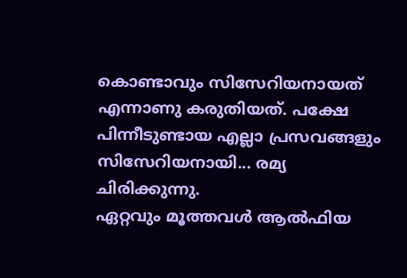കൊണ്ടാവും സിസേറിയനായത് എന്നാണു കരുതിയത്. പക്ഷേ പിന്നീടുണ്ടായ എല്ലാ പ്രസവങ്ങളും സിസേറിയനായി... രമ്യ ചിരിക്കുന്നു.
ഏറ്റവും മൂത്തവൾ ആൽഫിയ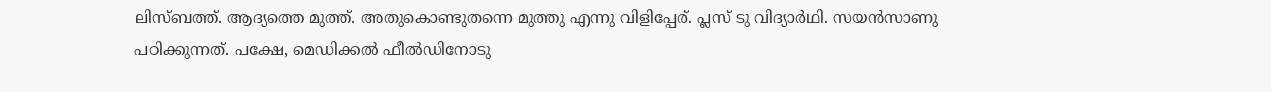ലിസ്ബത്ത്. ആദ്യത്തെ മുത്ത്. അതുകൊണ്ടുതന്നെ മുത്തു എന്നു വിളിപ്പേര്. പ്ലസ് ടു വിദ്യാർഥി. സയൻസാണു പഠിക്കുന്നത്. പക്ഷേ, മെഡിക്കൽ ഫീൽഡിനോടു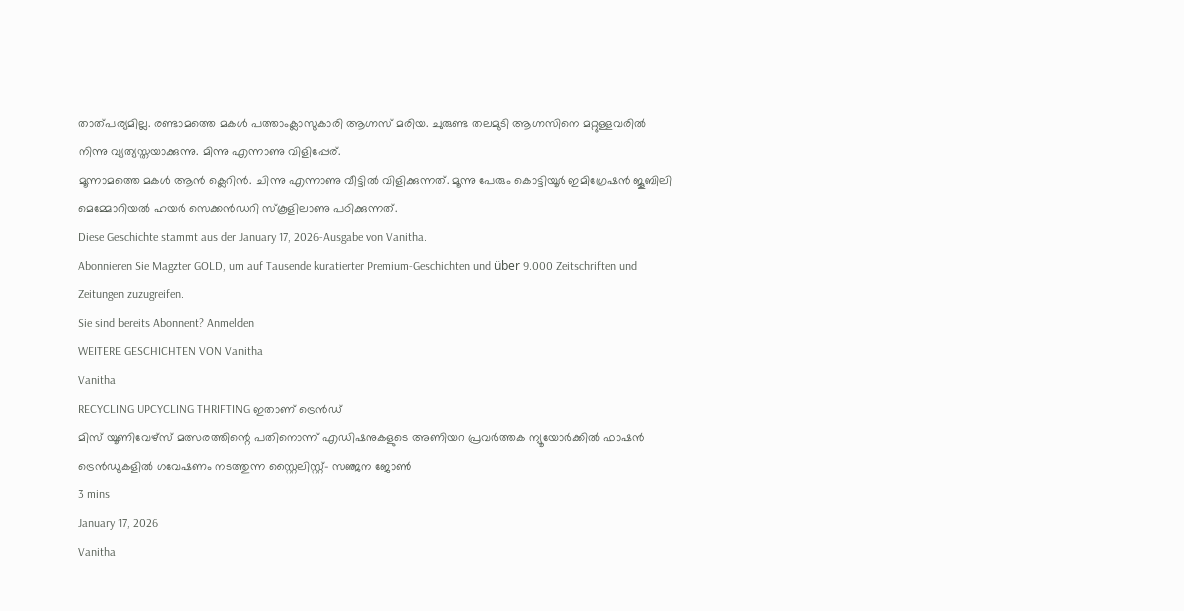താത്പര്യമില്ല. രണ്ടാമത്തെ മകൾ പത്താംക്ലാസുകാരി ആഗ്നസ് മരിയ. ചുരുണ്ട തലമുടി ആഗ്നസിനെ മറ്റുള്ളവരിൽ നിന്നു വ്യത്യസ്തയാക്കുന്നു. മിന്നു എന്നാണു വിളിപ്പേര്.
മൂന്നാമത്തെ മകൾ ആൻ ക്ലെറിൻ. ചിന്നു എന്നാണു വീട്ടിൽ വിളിക്കുന്നത്. മൂന്നു പേരും കൊട്ടിയൂർ ഇമിഗ്രേഷൻ ജൂബിലി മെമ്മോറിയൽ ഹയർ സെക്കൻഡറി സ്കൂളിലാണു പഠിക്കുന്നത്.
Diese Geschichte stammt aus der January 17, 2026-Ausgabe von Vanitha.
Abonnieren Sie Magzter GOLD, um auf Tausende kuratierter Premium-Geschichten und über 9.000 Zeitschriften und Zeitungen zuzugreifen.
Sie sind bereits Abonnent? Anmelden
WEITERE GESCHICHTEN VON Vanitha
Vanitha
RECYCLING UPCYCLING THRIFTING ഇതാണ് ട്രെൻഡ്
മിസ് യൂണിവേഴ്സ് മത്സരത്തിന്റെ പതിനൊന്ന് എഡിഷനുകളുടെ അണിയറ പ്രവർത്തക ന്യൂയോർക്കിൽ ഫാഷൻ ട്രെൻഡുകളിൽ ഗവേഷണം നടത്തുന്ന സ്റ്റൈലിസ്റ്റ്- സഞ്ജന ജോൺ
3 mins
January 17, 2026
Vanitha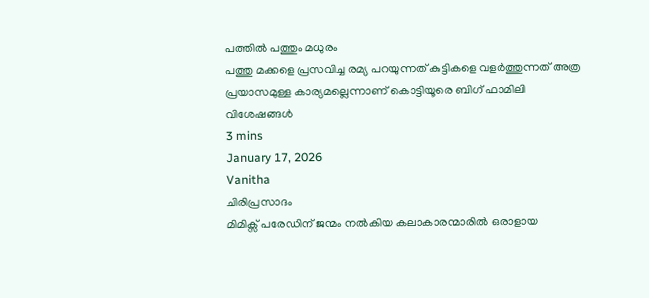പത്തിൽ പത്തും മധുരം
പത്തു മക്കളെ പ്രസവിച്ച രമ്യ പറയുന്നത് കുട്ടികളെ വളർത്തുന്നത് അത്ര പ്രയാസമുള്ള കാര്യമല്ലെന്നാണ് കൊട്ടിയൂരെ ബിഗ് ഫാമിലി വിശേഷങ്ങൾ
3 mins
January 17, 2026
Vanitha
ചിരിപ്രസാദം
മിമിക്സ് പരേഡിന് ജന്മം നൽകിയ കലാകാരന്മാരിൽ ഒരാളായ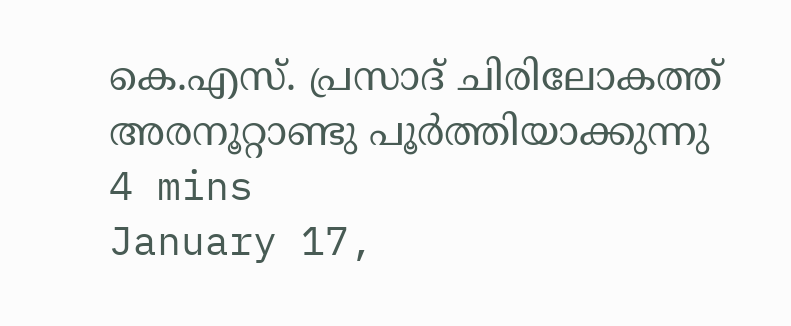കെ.എസ്. പ്രസാദ് ചിരിലോകത്ത് അരനൂറ്റാണ്ടു പൂർത്തിയാക്കുന്നു
4 mins
January 17,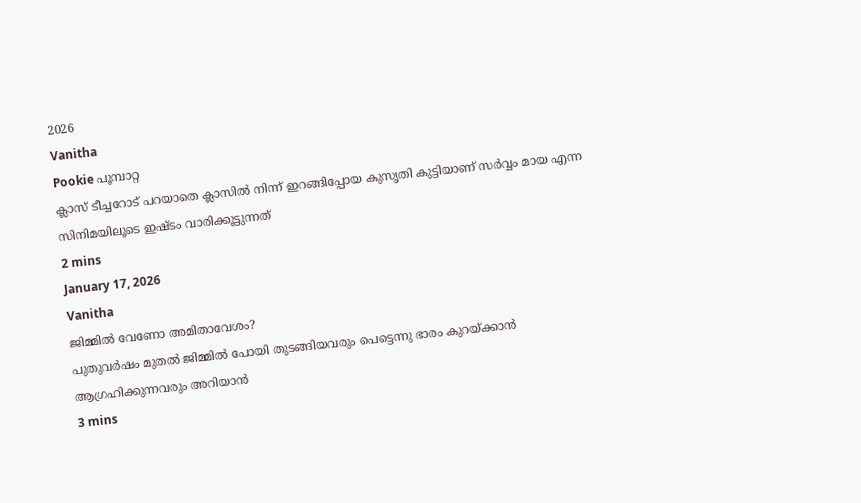2026
Vanitha
Pookie പൂമ്പാറ്റ
ക്ലാസ് ടീച്ചറോട് പറയാതെ ക്ലാസിൽ നിന്ന് ഇറങ്ങിപ്പോയ കുസൃതി കുട്ടിയാണ് സർവ്വം മായ എന്ന സിനിമയിലൂടെ ഇഷ്ടം വാരിക്കൂട്ടുന്നത്
2 mins
January 17, 2026
Vanitha
ജിമ്മിൽ വേണോ അമിതാവേശം?
പുതുവർഷം മുതൽ ജിമ്മിൽ പോയി തുടങ്ങിയവരും പെട്ടെന്നു ഭാരം കുറയ്ക്കാൻ ആഗ്രഹിക്കുന്നവരും അറിയാൻ
3 mins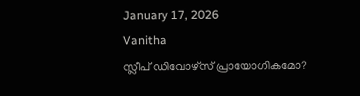January 17, 2026
Vanitha
സ്ലീപ് ഡിവോഴ്സ് പ്രായോഗികമോ?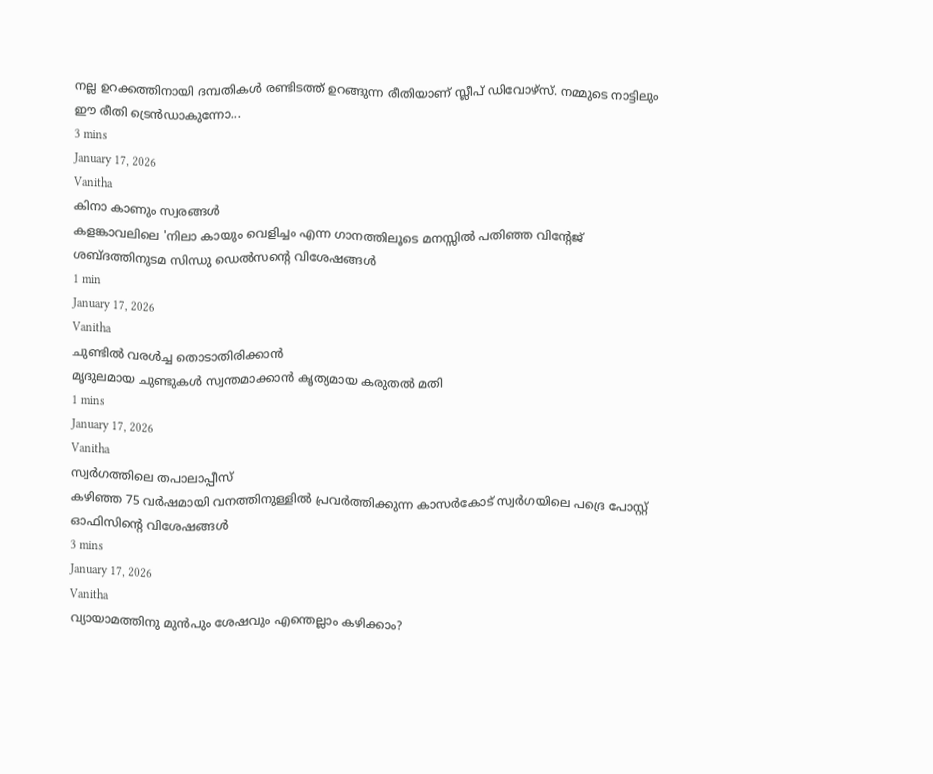നല്ല ഉറക്കത്തിനായി ദമ്പതികൾ രണ്ടിടത്ത് ഉറങ്ങുന്ന രീതിയാണ് സ്ലീപ് ഡിവോഴ്സ്. നമ്മുടെ നാട്ടിലും ഈ രീതി ട്രെൻഡാകുന്നോ...
3 mins
January 17, 2026
Vanitha
കിനാ കാണും സ്വരങ്ങൾ
കളങ്കാവലിലെ 'നിലാ കായും വെളിച്ചം എന്ന ഗാനത്തിലൂടെ മനസ്സിൽ പതിഞ്ഞ വിന്റേജ് ശബ്ദത്തിനുടമ സിന്ധു ഡെൽസന്റെ വിശേഷങ്ങൾ
1 min
January 17, 2026
Vanitha
ചുണ്ടിൽ വരൾച്ച തൊടാതിരിക്കാൻ
മൃദുലമായ ചുണ്ടുകൾ സ്വന്തമാക്കാൻ കൃത്യമായ കരുതൽ മതി
1 mins
January 17, 2026
Vanitha
സ്വർഗത്തിലെ തപാലാപ്പീസ്
കഴിഞ്ഞ 75 വർഷമായി വനത്തിനുള്ളിൽ പ്രവർത്തിക്കുന്ന കാസർകോട് സ്വർഗയിലെ പദ്രെ പോസ്റ്റ് ഓഫിസിന്റെ വിശേഷങ്ങൾ
3 mins
January 17, 2026
Vanitha
വ്യായാമത്തിനു മുൻപും ശേഷവും എന്തെല്ലാം കഴിക്കാം?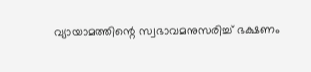വ്യായാമത്തിന്റെ സ്വഭാവമനുസരിച്ച് ഭക്ഷണം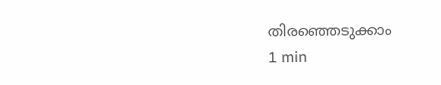തിരഞ്ഞെടുക്കാം
1 min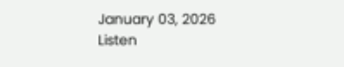January 03, 2026
Listen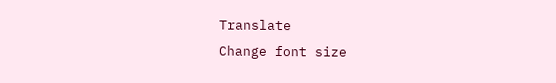Translate
Change font size